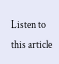Listen to this article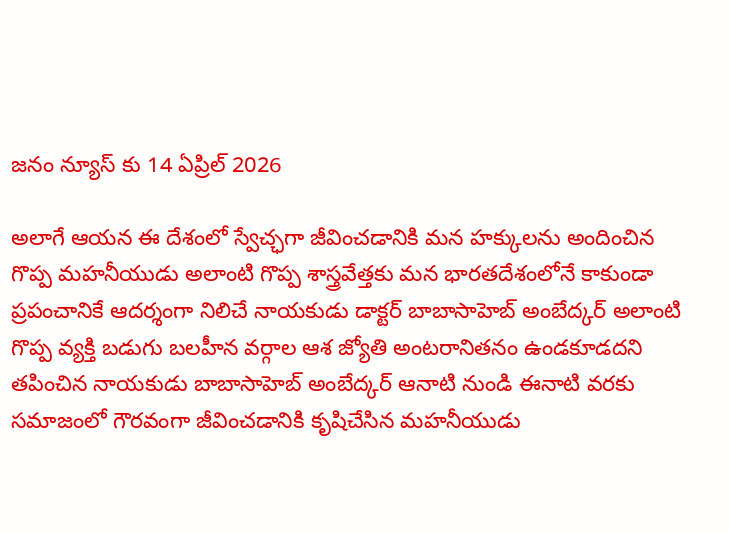జనం న్యూస్ కు 14 ఏప్రిల్ 2026

అలాగే ఆయన ఈ దేశంలో స్వేచ్ఛగా జీవించడానికి మన హక్కులను అందించిన గొప్ప మహనీయుడు అలాంటి గొప్ప శాస్త్రవేత్తకు మన భారతదేశంలోనే కాకుండా ప్రపంచానికే ఆదర్శంగా నిలిచే నాయకుడు డాక్టర్ బాబాసాహెబ్ అంబేద్కర్ అలాంటి గొప్ప వ్యక్తి బడుగు బలహీన వర్గాల ఆశ జ్యోతి అంటరానితనం ఉండకూడదని తపించిన నాయకుడు బాబాసాహెబ్ అంబేద్కర్ ఆనాటి నుండి ఈనాటి వరకు సమాజంలో గౌరవంగా జీవించడానికి కృషిచేసిన మహనీయుడు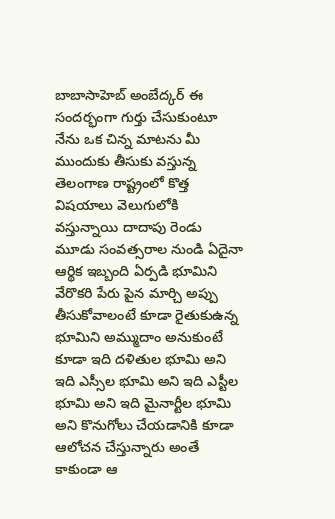బాబాసాహెబ్ అంబేద్కర్ ఈ సందర్భంగా గుర్తు చేసుకుంటూ నేను ఒక చిన్న మాటను మీ ముందుకు తీసుకు వస్తున్న తెలంగాణ రాష్ట్రంలో కొత్త విషయాలు వెలుగులోకి వస్తున్నాయి దాదాపు రెండు మూడు సంవత్సరాల నుండి ఏదైనా ఆర్థిక ఇబ్బంది ఏర్పడి భూమిని వేరొకరి పేరు పైన మార్చి అప్పు తీసుకోవాలంటే కూడా రైతుకుఉన్న భూమిని అమ్ముదాం అనుకుంటే కూడా ఇది దళితుల భూమి అని ఇది ఎస్సీల భూమి అని ఇది ఎస్టీల భూమి అని ఇది మైనార్టీల భూమి అని కొనుగోలు చేయడానికి కూడా ఆలోచన చేస్తున్నారు అంతే కాకుండా ఆ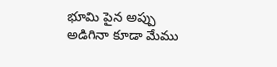భూమి పైన అప్పు అడిగినా కూడా మేము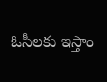ఓసీలకు ఇస్తాం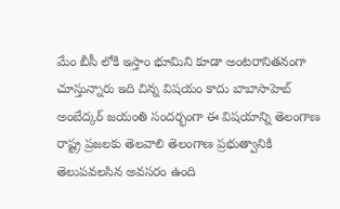మేం బీసీ లోకి ఇస్తాం భూమిని కూడా అంటరానితనంగా చూస్తున్నారు ఇది చిన్న విషయం కాదు బాబాసాహెబ్ అంబేద్కర్ జయంతి సందర్భంగా ఈ విషయాన్ని తెలంగాణ రాష్ట్ర ప్రజలకు తెలవాలి తెలంగాణ ప్రభుత్వానికి తెలుపవలసిన అవసరం ఉంది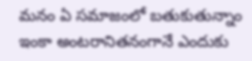మనం ఏ సమాజంలో బతుకుతున్నాం ఇంకా అంటరానితనంగానే ఎందుకు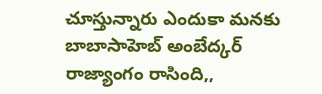చూస్తున్నారు ఎందుకా మనకు బాబాసాహెబ్ అంబేద్కర్ రాజ్యాంగం రాసింది,,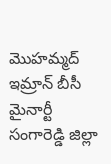మొహమ్మద్ ఇమ్రాన్ బీసీ మైనార్టీ సంగారెడ్డి జిల్లా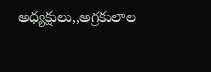అధ్యక్షులు,,అగ్రకులాల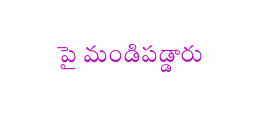పై మండిపడ్డారు